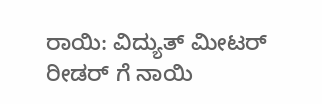ರಾಯಿ: ವಿದ್ಯುತ್ ಮೀಟರ್ ರೀಡರ್ ಗೆ ನಾಯಿ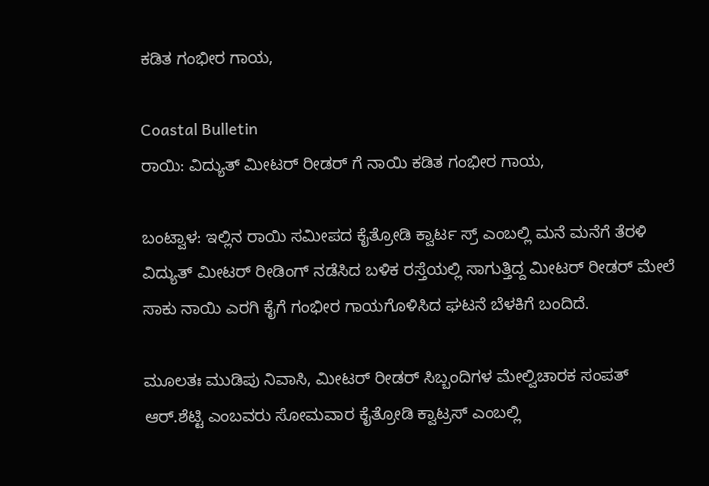ಕಡಿತ ಗಂಭೀರ ಗಾಯ,

Coastal Bulletin
ರಾಯಿ: ವಿದ್ಯುತ್ ಮೀಟರ್ ರೀಡರ್ ಗೆ ನಾಯಿ ಕಡಿತ ಗಂಭೀರ ಗಾಯ,

ಬಂಟ್ವಾಳ: ಇಲ್ಲಿನ ರಾಯಿ ಸಮೀಪದ ಕೈತ್ರೋಡಿ ಕ್ವಾರ್ಟ ಸ್ರ್ ಎಂಬಲ್ಲಿ ಮನೆ ಮನೆಗೆ ತೆರಳಿ ವಿದ್ಯುತ್ ಮೀಟರ್ ರೀಡಿಂಗ್ ನಡೆಸಿದ ಬಳಿಕ ರಸ್ತೆಯಲ್ಲಿ ಸಾಗುತ್ತಿದ್ದ ಮೀಟರ್ ರೀಡರ್ ಮೇಲೆ ಸಾಕು ನಾಯಿ ಎರಗಿ ಕೈಗೆ ಗಂಭೀರ ಗಾಯಗೊಳಿಸಿದ ಘಟನೆ ಬೆಳಕಿಗೆ ಬಂದಿದೆ.

ಮೂಲತಃ ಮುಡಿಪು ನಿವಾಸಿ, ಮೀಟರ್ ರೀಡರ್ ಸಿಬ್ಬಂದಿಗಳ ಮೇಲ್ವಿಚಾರಕ ಸಂಪತ್ ಆರ್.ಶೆಟ್ಟಿ ಎಂಬವರು ಸೋಮವಾರ ಕೈತ್ರೋಡಿ ಕ್ವಾಟ್ರಸ್ ಎಂಬಲ್ಲಿ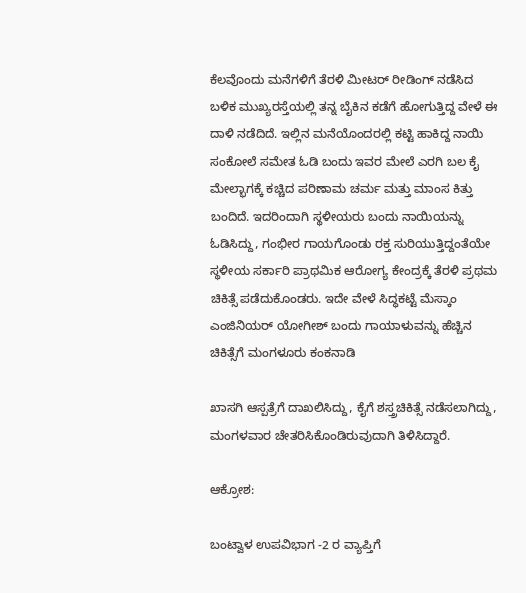ಕೆಲವೊಂದು ಮನೆಗಳಿಗೆ ತೆರಳಿ ಮೀಟರ್ ರೀಡಿಂಗ್ ನಡೆಸಿದ ಬಳಿಕ ಮುಖ್ಯರಸ್ತೆಯಲ್ಲಿ ತನ್ನ ಬೈಕಿನ ಕಡೆಗೆ ಹೋಗುತ್ತಿದ್ದ ವೇಳೆ ಈ ದಾಳಿ ನಡೆದಿದೆ. ಇಲ್ಲಿನ ಮನೆಯೊಂದರಲ್ಲಿ ಕಟ್ಟಿ ಹಾಕಿದ್ದ ನಾಯಿ ಸಂಕೋಲೆ ಸಮೇತ ಓಡಿ ಬಂದು ಇವರ ಮೇಲೆ ಎರಗಿ ಬಲ ಕೈ ಮೇಲ್ಭಾಗಕ್ಕೆ ಕಚ್ಚಿದ ಪರಿಣಾಮ ಚರ್ಮ ಮತ್ತು ಮಾಂಸ ಕಿತ್ತು ಬಂದಿದೆ. ಇದರಿಂದಾಗಿ ಸ್ಥಳೀಯರು ಬಂದು ನಾಯಿಯನ್ನು ಓಡಿಸಿದ್ದು, ಗಂಭೀರ ಗಾಯಗೊಂಡು ರಕ್ತ ಸುರಿಯುತ್ತಿದ್ದಂತೆಯೇ ಸ್ಥಳೀಯ ಸರ್ಕಾರಿ ಪ್ರಾಥಮಿಕ ಆರೋಗ್ಯ ಕೇಂದ್ರಕ್ಕೆ ತೆರಳಿ ಪ್ರಥಮ ಚಿಕಿತ್ಸೆ ಪಡೆದುಕೊಂಡರು. ಇದೇ ವೇಳೆ ಸಿದ್ಧಕಟ್ಟೆ ಮೆಸ್ಕಾಂ ಎಂಜಿನಿಯರ್ ಯೋಗೀಶ್ ಬಂದು ಗಾಯಾಳುವನ್ನು ಹೆಚ್ಚಿನ ಚಿಕಿತ್ಸೆಗೆ ಮಂಗಳೂರು ಕಂಕನಾಡಿ

ಖಾಸಗಿ ಆಸ್ಪತ್ರೆಗೆ ದಾಖಲಿಸಿದ್ದು, ಕೈಗೆ ಶಸ್ತ್ರಚಿಕಿತ್ಸೆ ನಡೆಸಲಾಗಿದ್ದು, ಮಂಗಳವಾರ ಚೇತರಿಸಿಕೊಂಡಿರುವುದಾಗಿ ತಿಳಿಸಿದ್ದಾರೆ.

ಆಕ್ರೋಶ:

ಬಂಟ್ವಾಳ ಉಪವಿಭಾಗ -2 ರ ವ್ಯಾಪ್ತಿಗೆ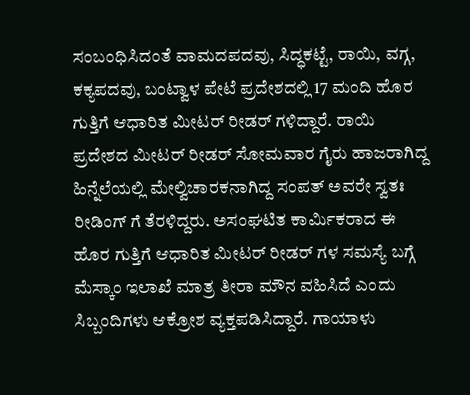ಸಂಬಂಧಿಸಿದಂತೆ ವಾಮದಪದವು, ಸಿದ್ಧಕಟ್ಟೆ, ರಾಯಿ, ವಗ್ಗ, ಕಕ್ಯಪದವು, ಬಂಟ್ವಾಳ ಪೇಟೆ ಪ್ರದೇಶದಲ್ಲಿ 17 ಮಂದಿ ಹೊರ ಗುತ್ತಿಗೆ ಆಧಾರಿತ ಮೀಟರ್ ರೀಡರ್ ಗಳಿದ್ದಾರೆ. ರಾಯಿ ಪ್ರದೇಶದ ಮೀಟರ್ ರೀಡರ್ ಸೋಮವಾರ ಗೈರು ಹಾಜರಾಗಿದ್ದ ಹಿನ್ನೆಲೆಯಲ್ಲಿ ಮೇಲ್ವಿಚಾರಕನಾಗಿದ್ದ ಸಂಪತ್ ಅವರೇ ಸ್ವತಃ ರೀಡಿಂಗ್ ಗೆ ತೆರಳಿದ್ದರು. ಅಸಂಘಟಿತ ಕಾರ್ಮಿಕರಾದ ಈ ಹೊರ ಗುತ್ತಿಗೆ ಆಧಾರಿತ ಮೀಟರ್ ರೀಡರ್ ಗಳ ಸಮಸ್ಯೆ ಬಗ್ಗೆ ಮೆಸ್ಕಾಂ ಇಲಾಖೆ ಮಾತ್ರ ತೀರಾ ಮೌನ ವಹಿಸಿದೆ ಎಂದು ಸಿಬ್ಬಂದಿಗಳು ಆಕ್ರೋಶ ವ್ಯಕ್ತಪಡಿಸಿದ್ದಾರೆ. ಗಾಯಾಳು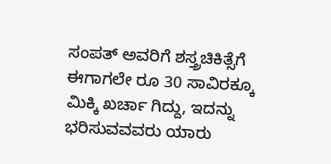ಸಂಪತ್ ಅವರಿಗೆ ಶಸ್ತ್ರಚಿಕಿತ್ಸೆಗೆ ಈಗಾಗಲೇ ರೂ 30 ಸಾವಿರಕ್ಕೂ ಮಿಕ್ಕಿ ಖರ್ಚಾ ಗಿದ್ದು, ಇದನ್ನು ಭರಿಸುವವವರು ಯಾರು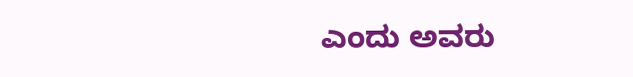ಎಂದು ಅವರು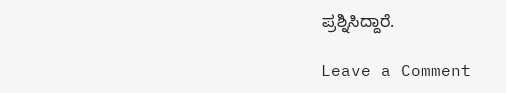ಪ್ರಶ್ನಿಸಿದ್ದಾರೆ.

Leave a Comment